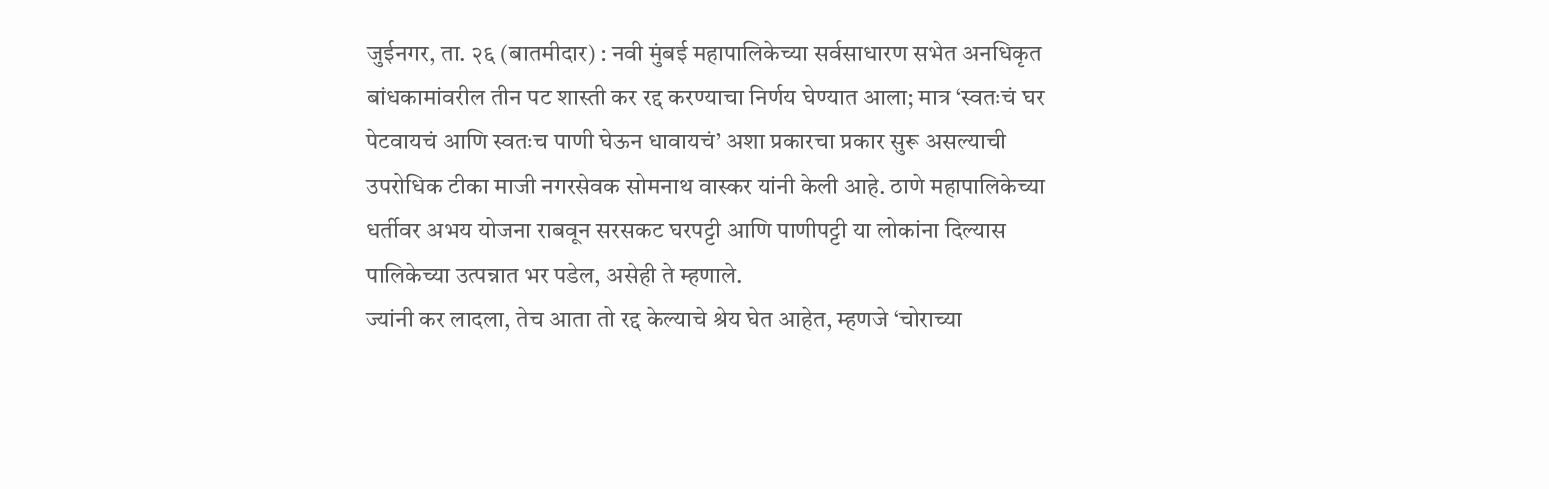जुईनगर, ता. २६ (बातमीदार) : नवी मुंबई महापालिकेच्या सर्वसाधारण सभेत अनधिकृत बांधकामांवरील तीन पट शास्ती कर रद्द करण्याचा निर्णय घेण्यात आला; मात्र ‘स्वतःचं घर पेटवायचं आणि स्वतःच पाणी घेऊन धावायचं’ अशा प्रकारचा प्रकार सुरू असल्याची उपरोधिक टीका माजी नगरसेवक सोमनाथ वास्कर यांनी केली आहे. ठाणे महापालिकेच्या धर्तीवर अभय योजना राबवून सरसकट घरपट्टी आणि पाणीपट्टी या लोकांना दिल्यास पालिकेच्या उत्पन्नात भर पडेल, असेही ते म्हणाले.
ज्यांनी कर लादला, तेच आता तो रद्द केल्याचे श्रेय घेत आहेत, म्हणजे ‘चोराच्या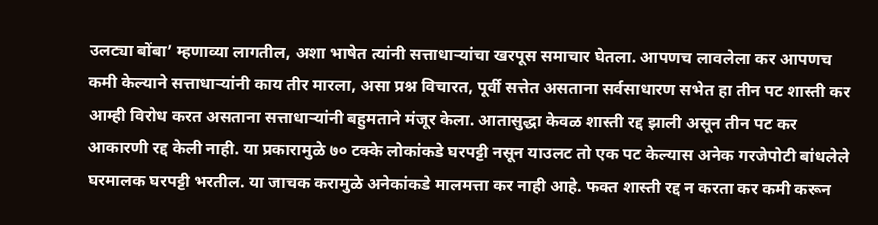उलट्या बोंबा’ म्हणाव्या लागतील, अशा भाषेत त्यांनी सत्ताधाऱ्यांचा खरपूस समाचार घेतला. आपणच लावलेला कर आपणच कमी केल्याने सत्ताधाऱ्यांनी काय तीर मारला, असा प्रश्न विचारत, पूर्वी सत्तेत असताना सर्वसाधारण सभेत हा तीन पट शास्ती कर आम्ही विरोध करत असताना सत्ताधाऱ्यांनी बहुमताने मंजूर केला. आतासुद्धा केवळ शास्ती रद्द झाली असून तीन पट कर आकारणी रद्द केली नाही. या प्रकारामुळे ७० टक्के लोकांकडे घरपट्टी नसून याउलट तो एक पट केल्यास अनेक गरजेपोटी बांधलेले घरमालक घरपट्टी भरतील. या जाचक करामुळे अनेकांकडे मालमत्ता कर नाही आहे. फक्त शास्ती रद्द न करता कर कमी करून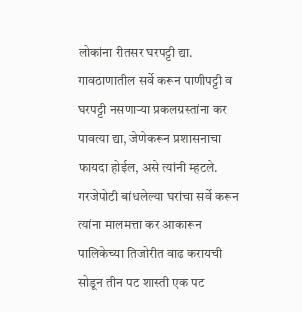लोकांना रीतसर घरपट्टी द्या. गावठाणातील सर्वे करून पाणीपट्टी व घरपट्टी नसणाऱ्या प्रकलग्रस्तांना कर पावत्या द्या, जेणेकरून प्रशासनाचा फायदा होईल, असे त्यांनी म्हटले.
गरजेपोटी बांधलेल्या घरांचा सर्वे करून त्यांना मालमत्ता कर आकारून पालिकेच्या तिजोरीत वाढ करायची सोडून तीन पट शास्ती एक पट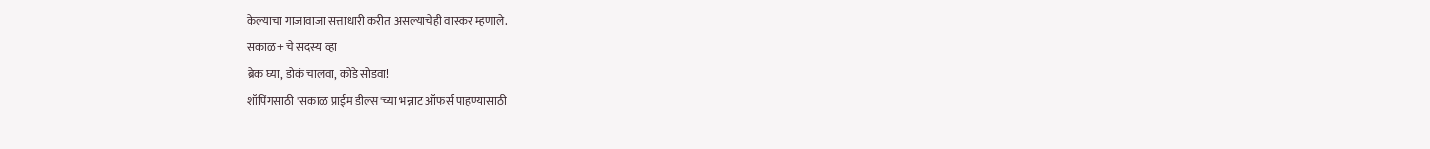केल्याचा गाजावाजा सत्ताधारी करीत असल्याचेही वास्कर म्हणाले.
सकाळ+ चे सदस्य व्हा
ब्रेक घ्या, डोकं चालवा, कोडे सोडवा!
शॉपिंगसाठी 'सकाळ प्राईम डील्स'च्या भन्नाट ऑफर्स पाहण्यासाठी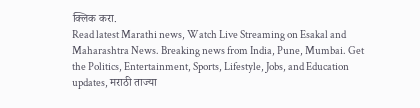क्लिक करा.
Read latest Marathi news, Watch Live Streaming on Esakal and Maharashtra News. Breaking news from India, Pune, Mumbai. Get the Politics, Entertainment, Sports, Lifestyle, Jobs, and Education updates, मराठी ताज्या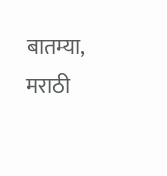बातम्या, मराठी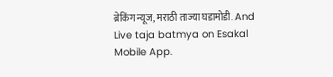ब्रेकिंग न्यूज, मराठी ताज्या घडामोडी. And Live taja batmya on Esakal Mobile App.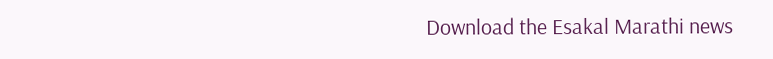Download the Esakal Marathi news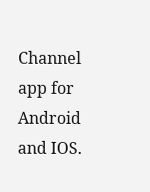Channel app for Android and IOS.